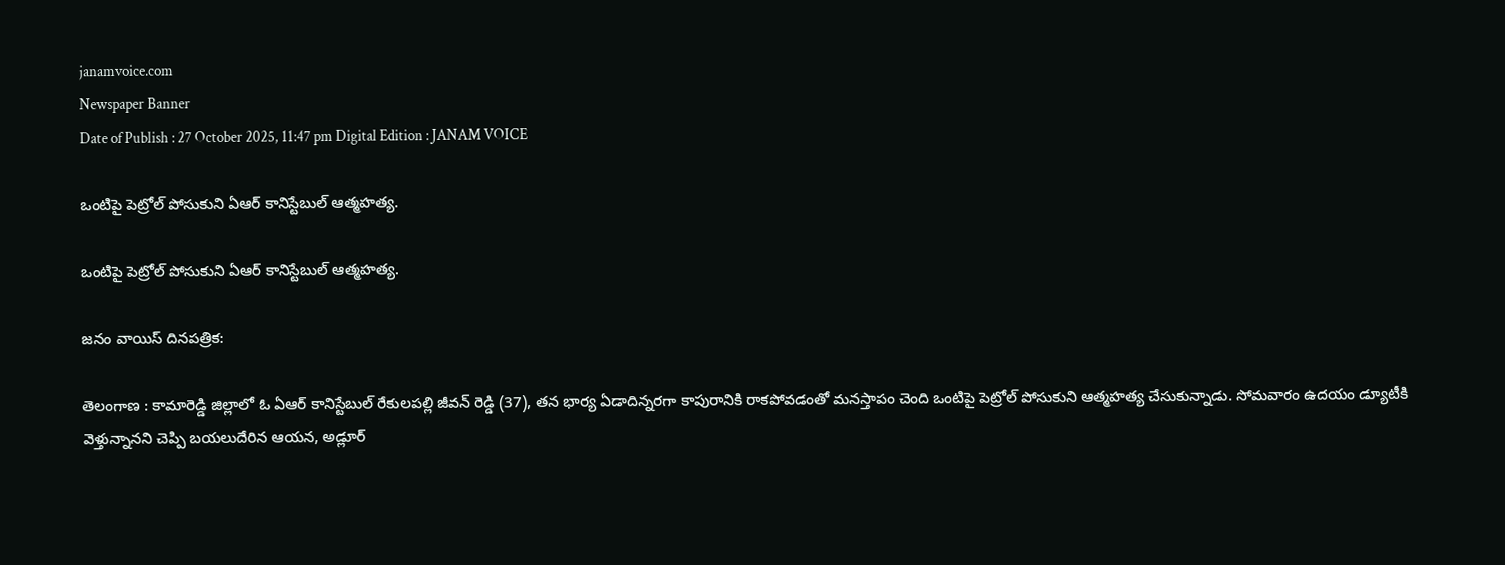janamvoice.com
Newspaper Banner
Date of Publish : 27 October 2025, 11:47 pm Digital Edition : JANAM VOICE

ఒంటిపై పెట్రోల్ పోసుకుని ఏఆర్ కానిస్టేబుల్ ఆత్మహత్య.

ఒంటిపై పెట్రోల్ పోసుకుని ఏఆర్ కానిస్టేబుల్ ఆత్మహత్య.

జనం వాయిస్ దినపత్రిక:

తెలంగాణ : కామారెడ్డి జిల్లాలో ఓ ఏఆర్ కానిస్టేబుల్ రేకులపల్లి జీవన్ రెడ్డి (37), తన భార్య ఏడాదిన్నరగా కాపురానికి రాకపోవడంతో మనస్తాపం చెంది ఒంటిపై పెట్రోల్ పోసుకుని ఆత్మహత్య చేసుకున్నాడు. సోమవారం ఉదయం డ్యూటీకి వెళ్తున్నానని చెప్పి బయలుదేరిన ఆయన, అడ్లూర్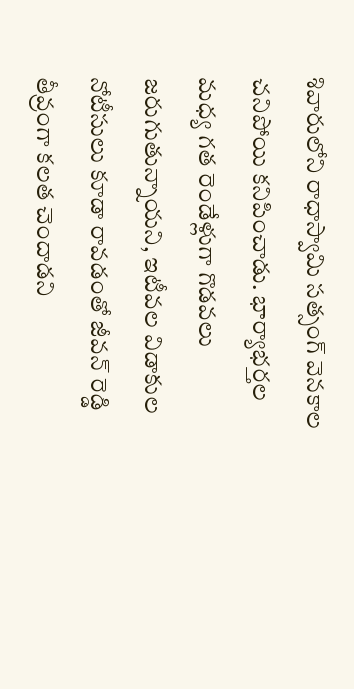శివారులోని రాధాస్వామి సత్సంగ్ వెనకాల చనిపోయి కనిపించాడు. భార్యాభర్తల మధ్య గత రెండేళ్లుగా గొడవలు జరుగుతున్నాయని, ఇటీవల విడాకుల నోటీసులు కూడా రావడంతో జీవన్ రెడ్డి తీవ్రంగా కలత చెందాడని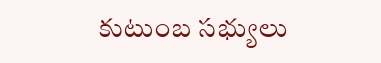కుటుంబ సభ్యులు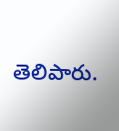తెలిపారు.